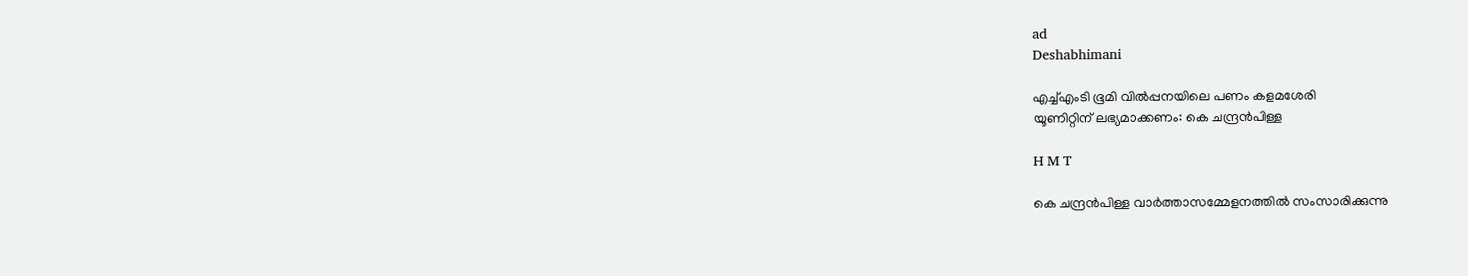ad
Deshabhimani

എച്ച്എംടി ഭൂമി വിൽപ്പനയിലെ പണം കളമശേരി
യൂണിറ്റിന്‌ ലഭ്യമാക്കണം: കെ ചന്ദ്രൻപിള്ള

H M T

കെ ചന്ദ്രൻപിള്ള വാർത്താസമ്മേളനത്തിൽ സംസാരിക്കുന്നു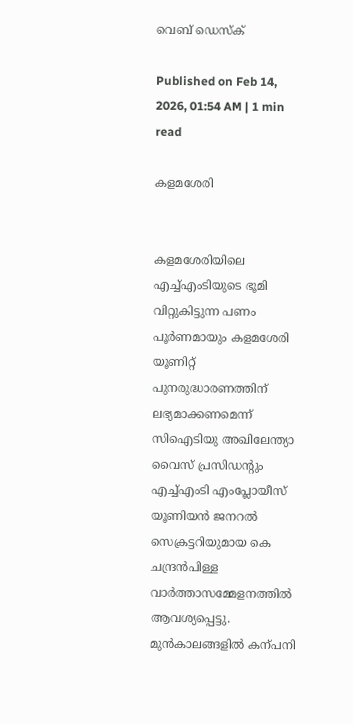വെബ് ഡെസ്ക്

Published on Feb 14, 2026, 01:54 AM | 1 min read

കളമശേരി


കളമശേരിയിലെ എച്ച്എംടിയുടെ ഭൂമി വിറ്റുകിട്ടുന്ന പണം പൂർണമായും കളമശേരി യൂണിറ്റ് പുനരുദ്ധാരണത്തിന് ലഭ്യമാക്കണമെന്ന്‌ സിഐടിയു അഖിലേന്ത്യാ വൈസ് പ്രസിഡന്റും എച്ച്എംടി എംപ്ലോയീസ് യൂണിയൻ ജനറൽ സെക്രട്ടറിയുമായ കെ ചന്ദ്രൻപിള്ള വാർത്താസമ്മേളനത്തിൽ ആവശ്യപ്പെട്ടു. മുൻകാലങ്ങളിൽ കന്പനി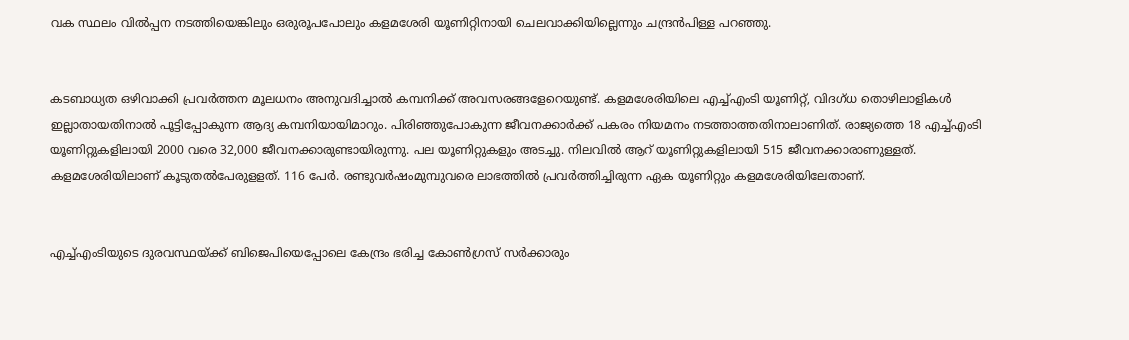വക സ്ഥലം വിൽപ്പന നടത്തിയെങ്കിലും ഒരുരൂപപോലും കളമശേരി യൂണിറ്റിനായി ചെലവാക്കിയില്ലെന്നും ചന്ദ്രൻപിള്ള പറഞ്ഞു.


കടബാധ്യത ഒഴിവാക്കി പ്രവർത്തന മൂലധനം അനുവദിച്ചാൽ കമ്പനിക്ക് അവസരങ്ങളേറെയുണ്ട്. കളമശേരിയിലെ എച്ച്എംടി യൂണിറ്റ്‌, വിദഗ്‌ധ തൊഴിലാളികൾ ഇല്ലാതായതിനാൽ പൂട്ടിപ്പോകുന്ന ആദ്യ കമ്പനിയായിമാറും. പിരിഞ്ഞുപോകുന്ന ജീവനക്കാർക്ക് പകരം നിയമനം നടത്താത്തതിനാലാണിത്‌. രാജ്യത്തെ 18 എച്ച്എംടി യൂണിറ്റുകളിലായി 2000 വരെ 32,000 ജീവനക്കാരുണ്ടായിരുന്നു. പല യൂണിറ്റുകളും അടച്ചു. നിലവിൽ ആറ് യൂണിറ്റുകളിലായി 515 ജീവനക്കാരാണുള്ളത്. കളമശേരിയിലാണ് കൂടുതൽപേരുളളത്. 116 പേർ. രണ്ടുവർഷംമുമ്പുവരെ ലാഭത്തിൽ പ്രവർത്തിച്ചിരുന്ന ഏക യൂണിറ്റും കളമശേരിയിലേതാണ്.


എച്ച്എംടിയുടെ ദുരവസ്ഥയ്ക്ക് ബിജെപിയെപ്പോലെ കേന്ദ്രം ഭരിച്ച കോൺഗ്രസ് സർക്കാരും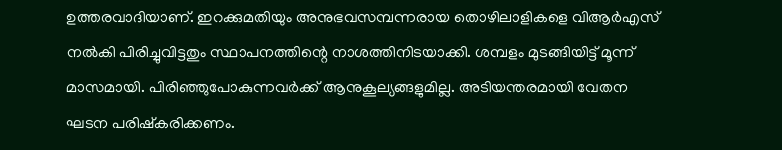ഉത്തരവാദിയാണ്. ഇറക്കുമതിയും അനുഭവസമ്പന്നരായ തൊഴിലാളികളെ വിആർഎസ് നൽകി പിരിച്ചുവിട്ടതും സ്ഥാപനത്തിന്റെ നാശത്തിനിടയാക്കി. ശമ്പളം മുടങ്ങിയിട്ട് മൂന്ന് മാസമായി. പിരിഞ്ഞുപോകുന്നവർക്ക് ആനുകൂല്യങ്ങളുമില്ല. അടിയന്തരമായി വേതന ഘടന പരിഷ്കരിക്കണം.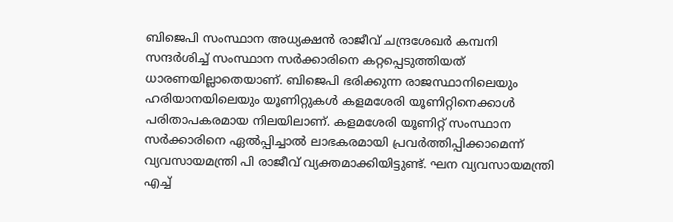ബിജെപി സംസ്ഥാന അധ്യക്ഷൻ രാജീവ് ചന്ദ്രശേഖർ കമ്പനി സന്ദർശിച്ച് സംസ്ഥാന സർക്കാരിനെ കറ്റപ്പെടുത്തിയത് ധാരണയില്ലാതെയാണ്. ബിജെപി ഭരിക്കുന്ന രാജസ്ഥാനിലെയും ഹരിയാനയിലെയും യൂണിറ്റുകൾ കളമശേരി യൂണിറ്റിനെക്കാൾ പരിതാപകരമായ നിലയിലാണ്. കളമശേരി യൂണിറ്റ് സംസ്ഥാന സർക്കാരിനെ ഏൽപ്പിച്ചാൽ ലാഭകരമായി പ്രവർത്തിപ്പിക്കാമെന്ന് വ്യവസായമന്ത്രി പി രാജീവ് വ്യക്തമാക്കിയിട്ടുണ്ട്‌. ഘന വ്യവസായമന്ത്രി എച്ച്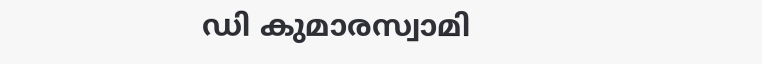ഡി കുമാരസ്വാമി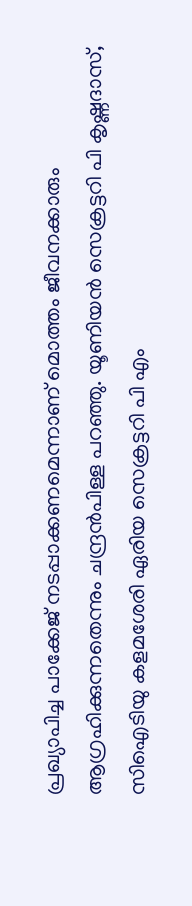പ്രഖ്യാപിച്ച പാക്കേജ് നടപ്പാക്കണമെന്നാണ് മൊത്തം ജീവനക്കാരും ആഗ്രഹിക്കുന്നതെന്നും ചന്ദ്രൻപിള്ള പറഞ്ഞു. യൂണിയൻ സെക്രട്ടറി പി കൃഷ്ണദാസ്, സിഐടിയു കളമശേരി ഏരിയ സെക്രട്ടറി പി എം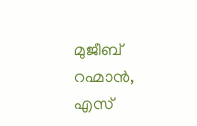മുജീബ് റഹ്മാൻ, എസ്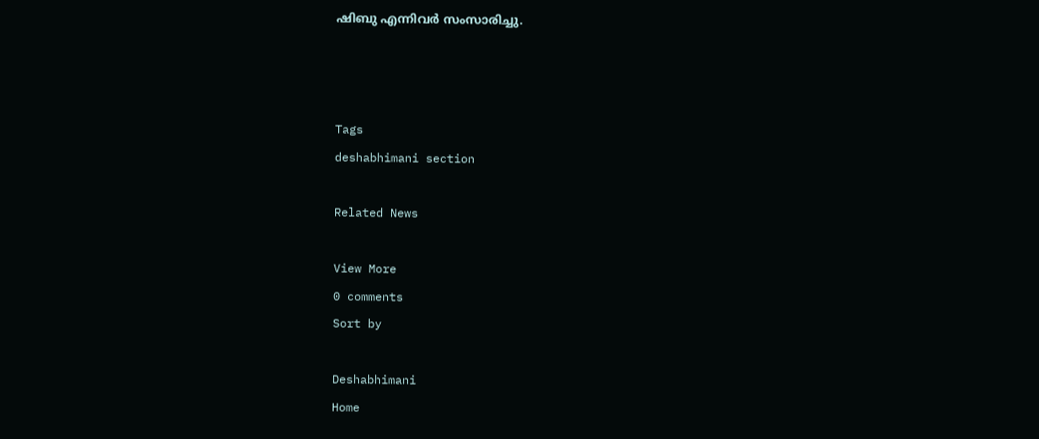ഷിബു എന്നിവർ സംസാരിച്ചു.



Tags
deshabhimani section

Related News

View More
0 comments
Sort by

Deshabhimani
Home